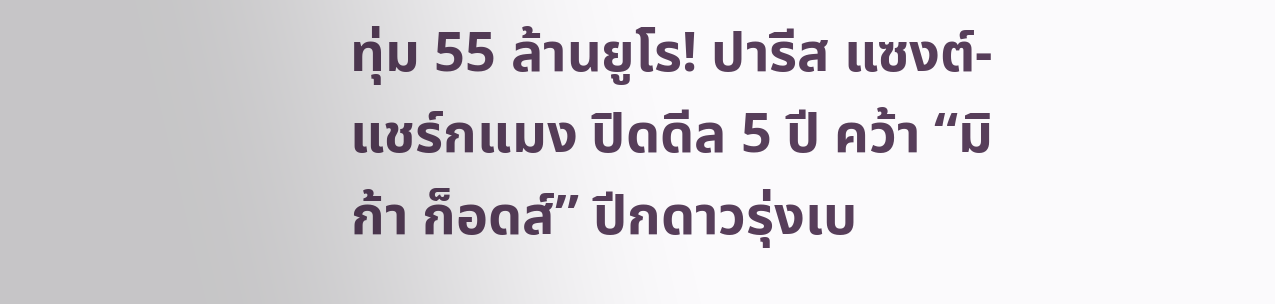ทุ่ม 55 ล้านยูโร! ปารีส แซงต์-แชร์กแมง ปิดดีล 5 ปี คว้า “มิก้า ก็อดส์” ปีกดาวรุ่งเบ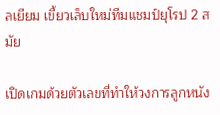ลเยียม เขี้ยวเล็บใหม่ทีมแชมป์ยุโรป 2 สมัย

เปิดเกมด้วยตัวเลขที่ทำให้วงการลูกหนัง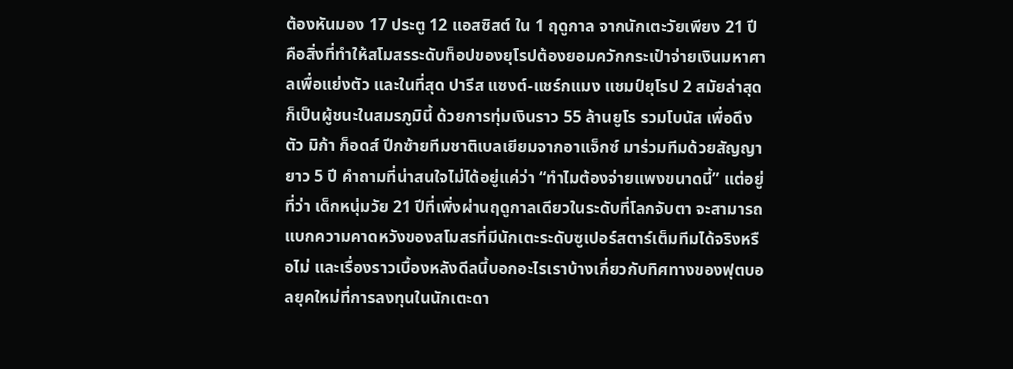ต้องหันมอง 17 ประตู 12 แอสซิสต์ ใน 1 ฤดูกาล จากนักเตะวัยเพียง 21 ปี คือสิ่งที่ทำให้สโมสรระดับท็อปของยุโรปต้องยอมควักกระเป๋าจ่ายเงินมหาศาลเพื่อแย่งตัว และในที่สุด ปารีส แซงต์-แชร์กแมง แชมป์ยุโรป 2 สมัยล่าสุด ก็เป็นผู้ชนะในสมรภูมินี้ ด้วยการทุ่มเงินราว 55 ล้านยูโร รวมโบนัส เพื่อดึงตัว มิก้า ก็อดส์ ปีกซ้ายทีมชาติเบลเยียมจากอาแจ็กซ์ มาร่วมทีมด้วยสัญญายาว 5 ปี คำถามที่น่าสนใจไม่ได้อยู่แค่ว่า “ทำไมต้องจ่ายแพงขนาดนี้” แต่อยู่ที่ว่า เด็กหนุ่มวัย 21 ปีที่เพิ่งผ่านฤดูกาลเดียวในระดับที่โลกจับตา จะสามารถแบกความคาดหวังของสโมสรที่มีนักเตะระดับซูเปอร์สตาร์เต็มทีมได้จริงหรือไม่ และเรื่องราวเบื้องหลังดีลนี้บอกอะไรเราบ้างเกี่ยวกับทิศทางของฟุตบอลยุคใหม่ที่การลงทุนในนักเตะดา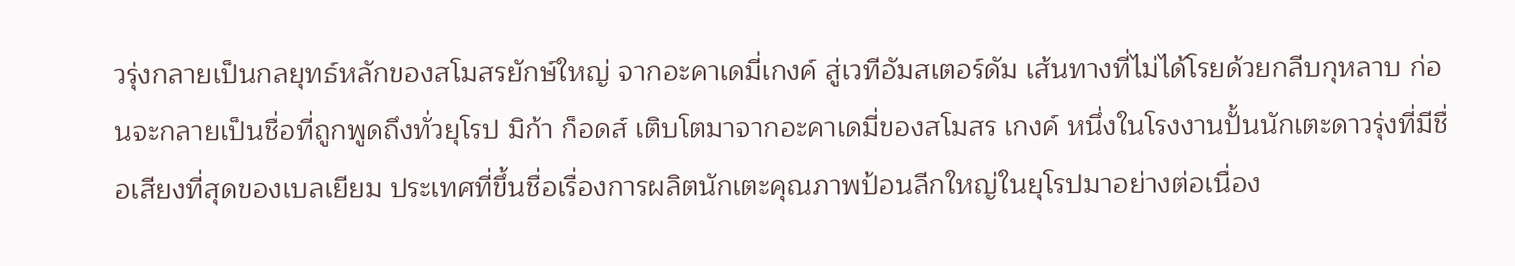วรุ่งกลายเป็นกลยุทธ์หลักของสโมสรยักษ์ใหญ่ จากอะคาเดมี่เกงค์ สู่เวทีอัมสเตอร์ดัม เส้นทางที่ไม่ได้โรยด้วยกลีบกุหลาบ ก่อนจะกลายเป็นชื่อที่ถูกพูดถึงทั่วยุโรป มิก้า ก็อดส์ เติบโตมาจากอะคาเดมี่ของสโมสร เกงค์ หนึ่งในโรงงานปั้นนักเตะดาวรุ่งที่มีชื่อเสียงที่สุดของเบลเยียม ประเทศที่ขึ้นชื่อเรื่องการผลิตนักเตะคุณภาพป้อนลีกใหญ่ในยุโรปมาอย่างต่อเนื่อง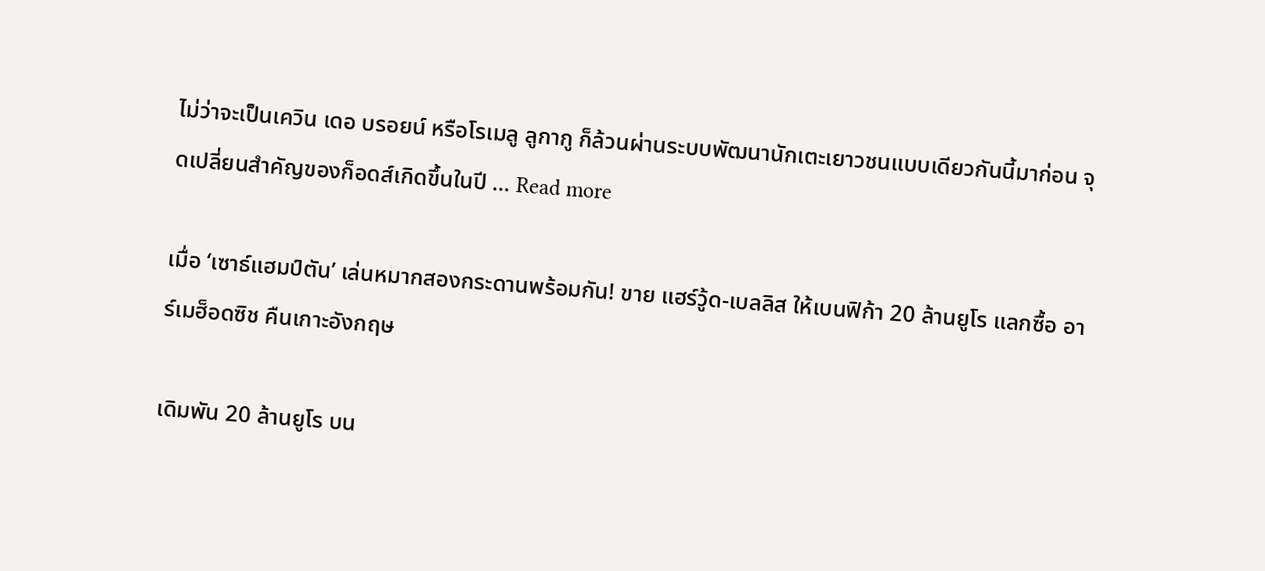ไม่ว่าจะเป็นเควิน เดอ บรอยน์ หรือโรเมลู ลูกากู ก็ล้วนผ่านระบบพัฒนานักเตะเยาวชนแบบเดียวกันนี้มาก่อน จุดเปลี่ยนสำคัญของก็อดส์เกิดขึ้นในปี … Read more

เมื่อ ‘เซาธ์แฮมป์ตัน’ เล่นหมากสองกระดานพร้อมกัน! ขาย แฮร์วู้ด-เบลลิส ให้เบนฟิก้า 20 ล้านยูโร แลกซื้อ อาร์เมฮ็อดซิช คืนเกาะอังกฤษ

เดิมพัน 20 ล้านยูโร บน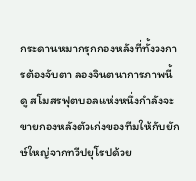กระดานหมากรุกกองหลังที่ทั้งวงการต้องจับตา ลองจินตนาการภาพนี้ดู สโมสรฟุตบอลแห่งหนึ่งกำลังจะขายกองหลังตัวเก่งของทีมให้กับยักษ์ใหญ่จากทวีปยุโรปด้วย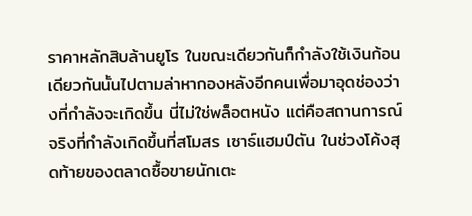ราคาหลักสิบล้านยูโร ในขณะเดียวกันก็กำลังใช้เงินก้อนเดียวกันนั้นไปตามล่าหากองหลังอีกคนเพื่อมาอุดช่องว่างที่กำลังจะเกิดขึ้น นี่ไม่ใช่พล็อตหนัง แต่คือสถานการณ์จริงที่กำลังเกิดขึ้นที่สโมสร เซาธ์แฮมป์ตัน ในช่วงโค้งสุดท้ายของตลาดซื้อขายนักเตะ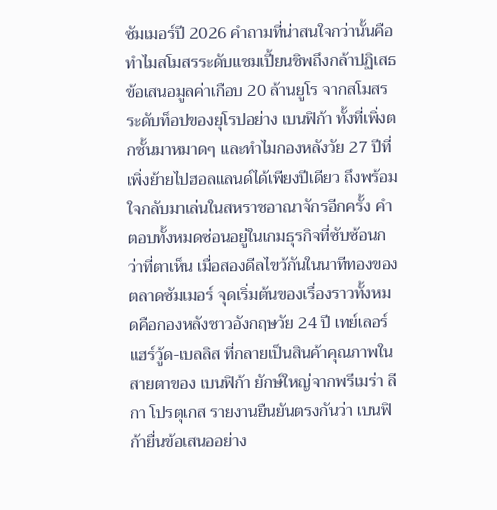ซัมเมอร์ปี 2026 คำถามที่น่าสนใจกว่านั้นคือ ทำไมสโมสรระดับแชมเปี้ยนชิพถึงกล้าปฏิเสธข้อเสนอมูลค่าเกือบ 20 ล้านยูโร จากสโมสรระดับท็อปของยุโรปอย่าง เบนฟิก้า ทั้งที่เพิ่งตกชั้นมาหมาดๆ และทำไมกองหลังวัย 27 ปีที่เพิ่งย้ายไปฮอลแลนด์ได้เพียงปีเดียว ถึงพร้อมใจกลับมาเล่นในสหราชอาณาจักรอีกครั้ง คำตอบทั้งหมดซ่อนอยู่ในเกมธุรกิจที่ซับซ้อนกว่าที่ตาเห็น เมื่อสองดีลไขว้กันในนาทีทองของตลาดซัมเมอร์ จุดเริ่มต้นของเรื่องราวทั้งหมดคือกองหลังชาวอังกฤษวัย 24 ปี เทย์เลอร์ แฮร์วู้ด-เบลลิส ที่กลายเป็นสินค้าคุณภาพในสายตาของ เบนฟิก้า ยักษ์ใหญ่จากพรีเมร่า ลีกา โปรตุเกส รายงานยืนยันตรงกันว่า เบนฟิก้ายื่นข้อเสนออย่าง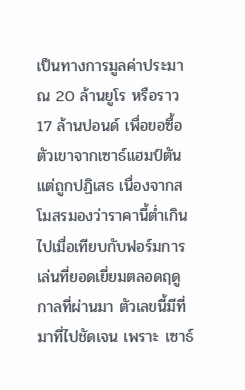เป็นทางการมูลค่าประมาณ 20 ล้านยูโร หรือราว 17 ล้านปอนด์ เพื่อขอซื้อตัวเขาจากเซาธ์แฮมป์ตัน แต่ถูกปฏิเสธ เนื่องจากสโมสรมองว่าราคานี้ต่ำเกินไปเมื่อเทียบกับฟอร์มการเล่นที่ยอดเยี่ยมตลอดฤดูกาลที่ผ่านมา ตัวเลขนี้มีที่มาที่ไปชัดเจน เพราะ เซาธ์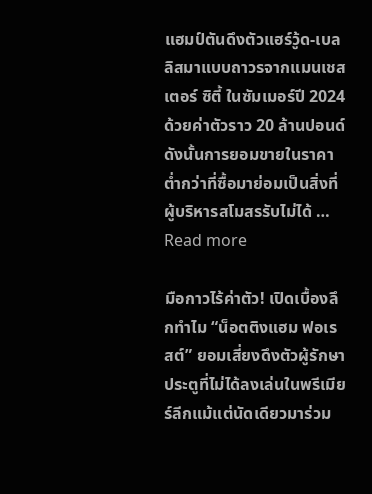แฮมป์ตันดึงตัวแฮร์วู้ด-เบลลิสมาแบบถาวรจากแมนเชสเตอร์ ซิตี้ ในซัมเมอร์ปี 2024 ด้วยค่าตัวราว 20 ล้านปอนด์ ดังนั้นการยอมขายในราคาต่ำกว่าที่ซื้อมาย่อมเป็นสิ่งที่ผู้บริหารสโมสรรับไม่ได้ … Read more

มือกาวไร้ค่าตัว! เปิดเบื้องลึกทำไม “น็อตติงแฮม ฟอเรสต์” ยอมเสี่ยงดึงตัวผู้รักษาประตูที่ไม่ได้ลงเล่นในพรีเมียร์ลีกแม้แต่นัดเดียวมาร่วม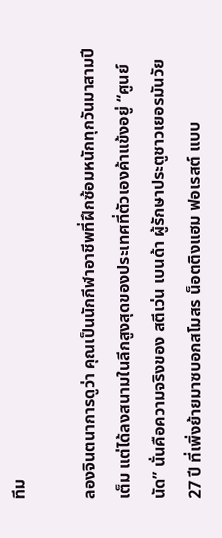ทีม

ลองจินตนาการดูว่า คุณเป็นนักกีฬาอาชีพที่ฝึกซ้อมหนักทุกวันมาสามปีเต็ม แต่ได้ลงสนามในลีกสูงสุดของประเทศที่ตัวเองค้าแข้งอยู่ “ศูนย์นัด” นั่นคือความจริงของ สตีเว่น เบนด้า ผู้รักษาประตูชาวเยอรมันวัย 27 ปี ที่เพิ่งย้ายมาซบอกสโมสร น็อตติงแฮม ฟอเรสต์ แบบ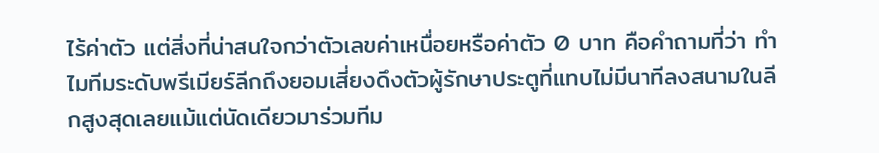ไร้ค่าตัว แต่สิ่งที่น่าสนใจกว่าตัวเลขค่าเหนื่อยหรือค่าตัว 0 บาท คือคำถามที่ว่า ทำไมทีมระดับพรีเมียร์ลีกถึงยอมเสี่ยงดึงตัวผู้รักษาประตูที่แทบไม่มีนาทีลงสนามในลีกสูงสุดเลยแม้แต่นัดเดียวมาร่วมทีม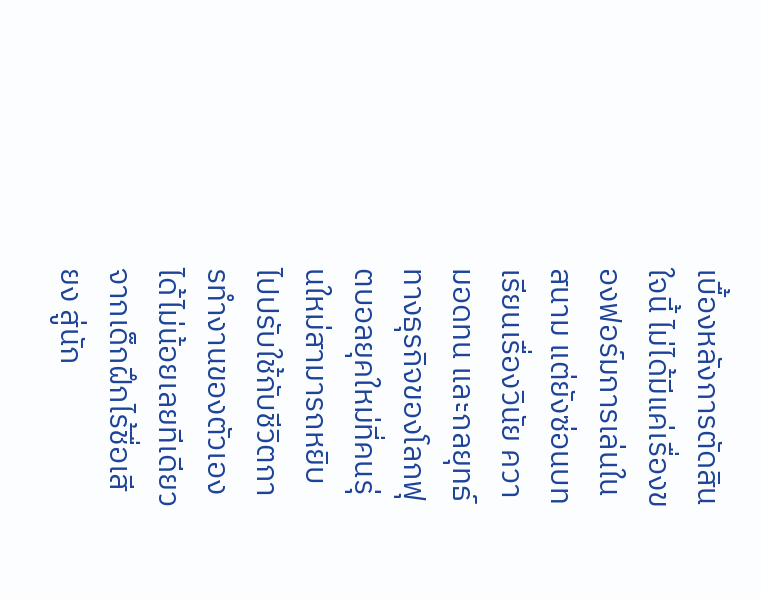เบื้องหลังการตัดสินใจนี้ ไม่ได้มีแค่เรื่องของฟอร์มการเล่นในสนาม แต่ยังซ่อนบทเรียนเรื่องวินัย ความอดทน และกลยุทธ์ทางธุรกิจของโลกฟุตบอลยุคใหม่ที่คนรุ่นใหม่สามารถหยิบไปปรับใช้กับชีวิตการทำงานของตัวเองได้ไม่น้อยเลยทีเดียว จากเด็กฝึกไร้ชื่อเสียง สู่นัก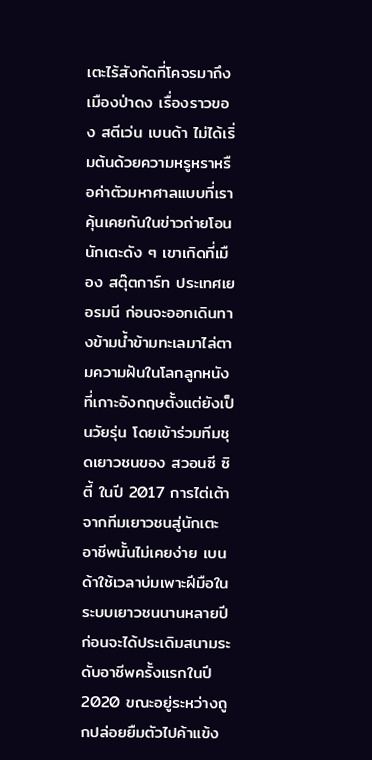เตะไร้สังกัดที่โคจรมาถึงเมืองป่าดง เรื่องราวของ สตีเว่น เบนด้า ไม่ได้เริ่มต้นด้วยความหรูหราหรือค่าตัวมหาศาลแบบที่เราคุ้นเคยกันในข่าวถ่ายโอนนักเตะดัง ๆ เขาเกิดที่เมือง สตุ๊ตการ์ท ประเทศเยอรมนี ก่อนจะออกเดินทางข้ามน้ำข้ามทะเลมาไล่ตามความฝันในโลกลูกหนังที่เกาะอังกฤษตั้งแต่ยังเป็นวัยรุ่น โดยเข้าร่วมทีมชุดเยาวชนของ สวอนซี ซิตี้ ในปี 2017 การไต่เต้าจากทีมเยาวชนสู่นักเตะอาชีพนั้นไม่เคยง่าย เบนด้าใช้เวลาบ่มเพาะฝีมือในระบบเยาวชนนานหลายปี ก่อนจะได้ประเดิมสนามระดับอาชีพครั้งแรกในปี 2020 ขณะอยู่ระหว่างถูกปล่อยยืมตัวไปค้าแข้ง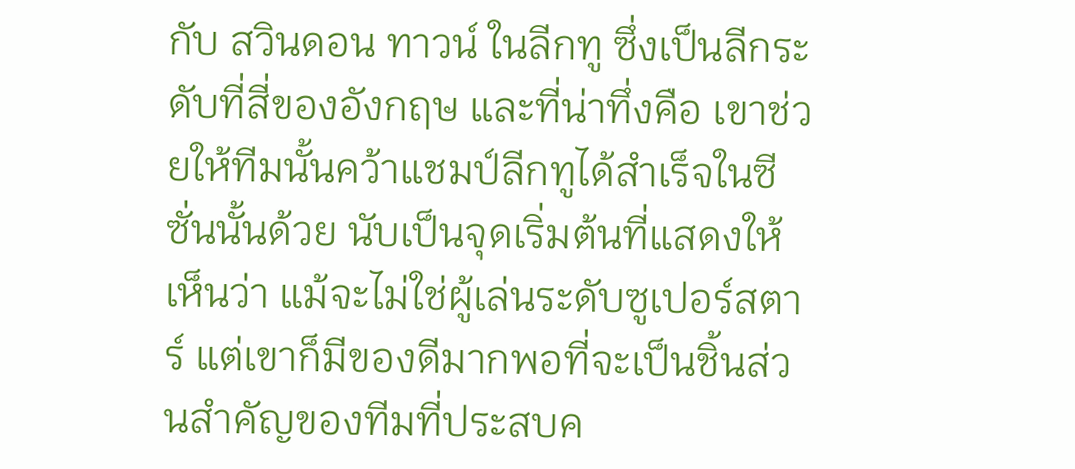กับ สวินดอน ทาวน์ ในลีกทู ซึ่งเป็นลีกระดับที่สี่ของอังกฤษ และที่น่าทึ่งคือ เขาช่วยให้ทีมนั้นคว้าแชมป์ลีกทูได้สำเร็จในซีซั่นนั้นด้วย นับเป็นจุดเริ่มต้นที่แสดงให้เห็นว่า แม้จะไม่ใช่ผู้เล่นระดับซูเปอร์สตาร์ แต่เขาก็มีของดีมากพอที่จะเป็นชิ้นส่วนสำคัญของทีมที่ประสบค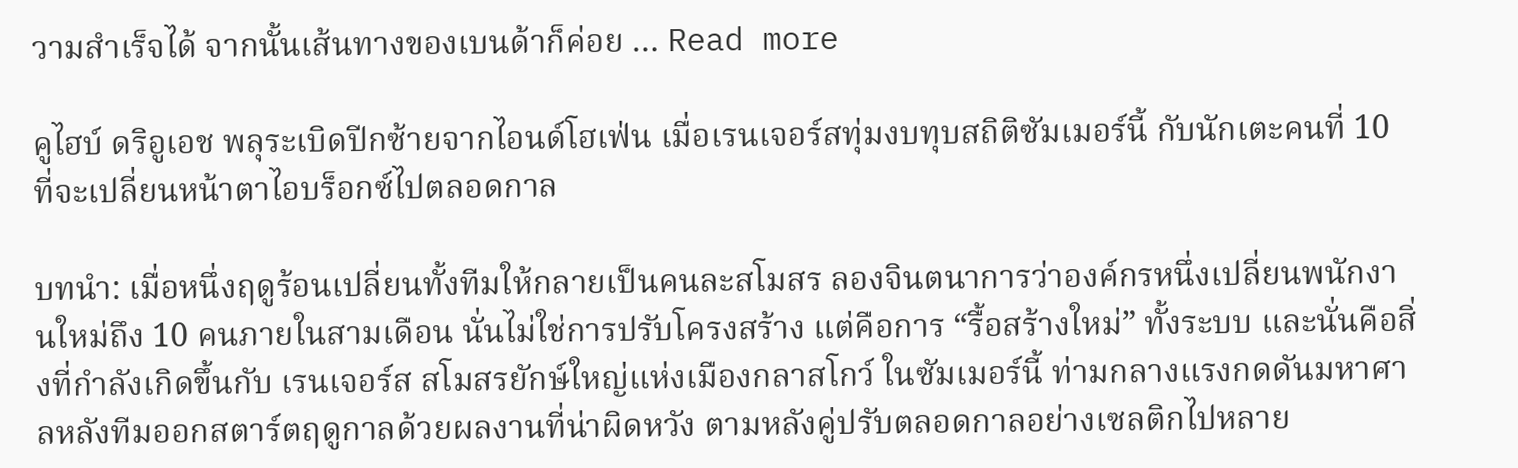วามสำเร็จได้ จากนั้นเส้นทางของเบนด้าก็ค่อย … Read more

คูไฮบ์ ดริอูเอช พลุระเบิดปีกซ้ายจากไอนด์โฮเฟ่น เมื่อเรนเจอร์สทุ่มงบทุบสถิติซัมเมอร์นี้ กับนักเตะคนที่ 10 ที่จะเปลี่ยนหน้าตาไอบร็อกซ์ไปตลอดกาล

บทนำ: เมื่อหนึ่งฤดูร้อนเปลี่ยนทั้งทีมให้กลายเป็นคนละสโมสร ลองจินตนาการว่าองค์กรหนึ่งเปลี่ยนพนักงานใหม่ถึง 10 คนภายในสามเดือน นั่นไม่ใช่การปรับโครงสร้าง แต่คือการ “รื้อสร้างใหม่” ทั้งระบบ และนั่นคือสิ่งที่กำลังเกิดขึ้นกับ เรนเจอร์ส สโมสรยักษ์ใหญ่แห่งเมืองกลาสโกว์ ในซัมเมอร์นี้ ท่ามกลางแรงกดดันมหาศาลหลังทีมออกสตาร์ตฤดูกาลด้วยผลงานที่น่าผิดหวัง ตามหลังคู่ปรับตลอดกาลอย่างเซลติกไปหลาย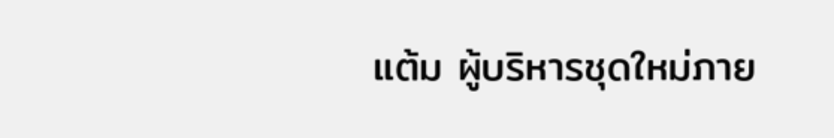แต้ม ผู้บริหารชุดใหม่ภาย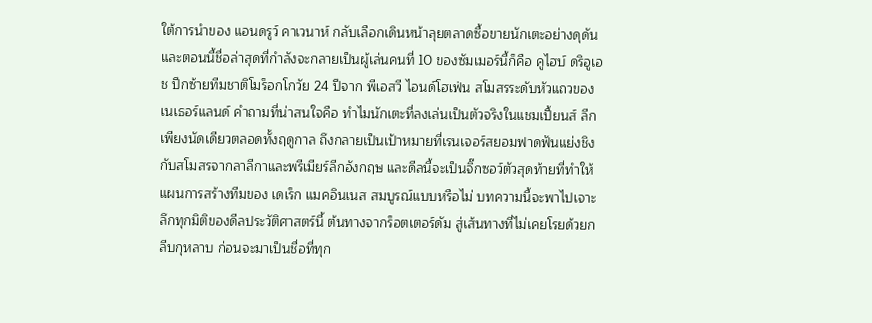ใต้การนำของ แอนดรูว์ คาเวนาห์ กลับเลือกเดินหน้าลุยตลาดซื้อขายนักเตะอย่างดุดัน และตอนนี้ชื่อล่าสุดที่กำลังจะกลายเป็นผู้เล่นคนที่ 10 ของซัมเมอร์นี้ก็คือ คูไฮบ์ ดริอูเอช ปีกซ้ายทีมชาติโมร็อกโกวัย 24 ปีจาก พีเอสวี ไอนด์โฮเฟ่น สโมสรระดับหัวแถวของเนเธอร์แลนด์ คำถามที่น่าสนใจคือ ทำไมนักเตะที่ลงเล่นเป็นตัวจริงในแชมเปี้ยนส์ ลีกเพียงนัดเดียวตลอดทั้งฤดูกาล ถึงกลายเป็นเป้าหมายที่เรนเจอร์สยอมฟาดฟันแย่งชิงกับสโมสรจากลาลีกาและพรีเมียร์ลีกอังกฤษ และดีลนี้จะเป็นจิ๊กซอว์ตัวสุดท้ายที่ทำให้แผนการสร้างทีมของ เดเร็ก แมคอินเนส สมบูรณ์แบบหรือไม่ บทความนี้จะพาไปเจาะลึกทุกมิติของดีลประวัติศาสตร์นี้ ต้นทางจากร็อตเตอร์ดัม สู่เส้นทางที่ไม่เคยโรยด้วยกลีบกุหลาบ ก่อนจะมาเป็นชื่อที่ทุก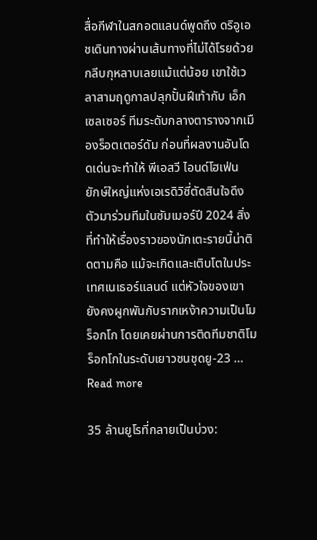สื่อกีฬาในสกอตแลนด์พูดถึง ดริอูเอชเดินทางผ่านเส้นทางที่ไม่ได้โรยด้วยกลีบกุหลาบเลยแม้แต่น้อย เขาใช้เวลาสามฤดูกาลปลุกปั้นฝีเท้ากับ เอ็กเซลเซอร์ ทีมระดับกลางตารางจากเมืองร็อตเตอร์ดัม ก่อนที่ผลงานอันโดดเด่นจะทำให้ พีเอสวี ไอนด์โฮเฟ่น ยักษ์ใหญ่แห่งเอเรดิวิซี่ตัดสินใจดึงตัวมาร่วมทีมในซัมเมอร์ปี 2024 สิ่งที่ทำให้เรื่องราวของนักเตะรายนี้น่าติดตามคือ แม้จะเกิดและเติบโตในประเทศเนเธอร์แลนด์ แต่หัวใจของเขายังคงผูกพันกับรากเหง้าความเป็นโมร็อกโก โดยเคยผ่านการติดทีมชาติโมร็อกโกในระดับเยาวชนชุดยู-23 … Read more

35 ล้านยูโรที่กลายเป็นบ่วง: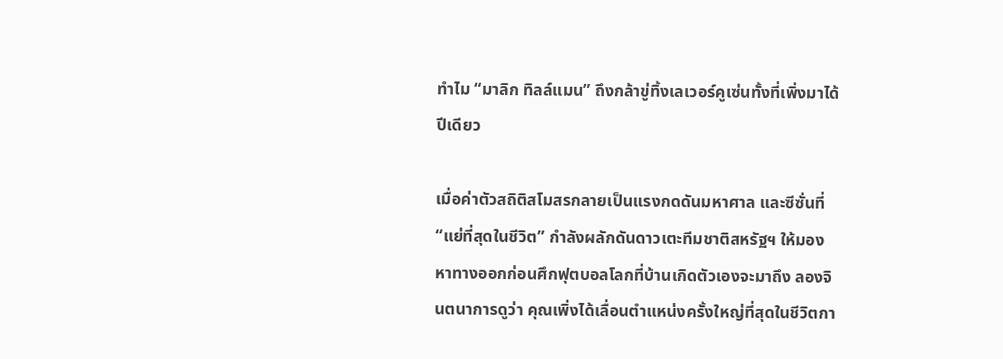ทำไม “มาลิก ทิลล์แมน” ถึงกล้าขู่ทิ้งเลเวอร์คูเซ่นทั้งที่เพิ่งมาได้ปีเดียว

เมื่อค่าตัวสถิติสโมสรกลายเป็นแรงกดดันมหาศาล และซีซั่นที่ “แย่ที่สุดในชีวิต” กำลังผลักดันดาวเตะทีมชาติสหรัฐฯ ให้มองหาทางออกก่อนศึกฟุตบอลโลกที่บ้านเกิดตัวเองจะมาถึง ลองจินตนาการดูว่า คุณเพิ่งได้เลื่อนตำแหน่งครั้งใหญ่ที่สุดในชีวิตกา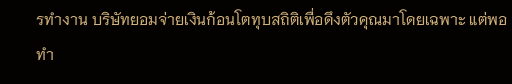รทำงาน บริษัทยอมจ่ายเงินก้อนโตทุบสถิติเพื่อดึงตัวคุณมาโดยเฉพาะ แต่พอทำ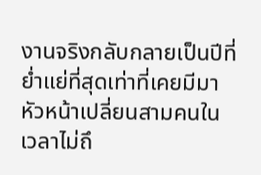งานจริงกลับกลายเป็นปีที่ย่ำแย่ที่สุดเท่าที่เคยมีมา หัวหน้าเปลี่ยนสามคนในเวลาไม่ถึ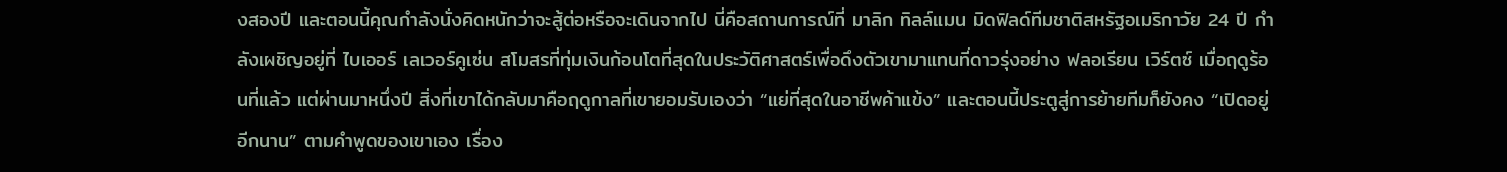งสองปี และตอนนี้คุณกำลังนั่งคิดหนักว่าจะสู้ต่อหรือจะเดินจากไป นี่คือสถานการณ์ที่ มาลิก ทิลล์แมน มิดฟิลด์ทีมชาติสหรัฐอเมริกาวัย 24 ปี กำลังเผชิญอยู่ที่ ไบเออร์ เลเวอร์คูเซ่น สโมสรที่ทุ่มเงินก้อนโตที่สุดในประวัติศาสตร์เพื่อดึงตัวเขามาแทนที่ดาวรุ่งอย่าง ฟลอเรียน เวิร์ตซ์ เมื่อฤดูร้อนที่แล้ว แต่ผ่านมาหนึ่งปี สิ่งที่เขาได้กลับมาคือฤดูกาลที่เขายอมรับเองว่า “แย่ที่สุดในอาชีพค้าแข้ง” และตอนนี้ประตูสู่การย้ายทีมก็ยังคง “เปิดอยู่อีกนาน” ตามคำพูดของเขาเอง เรื่อง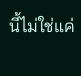นี้ไม่ใช่แค่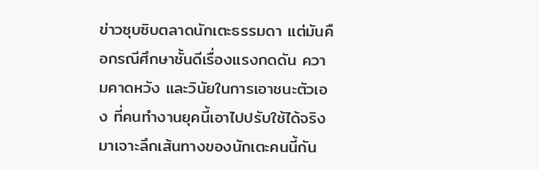ข่าวซุบซิบตลาดนักเตะธรรมดา แต่มันคือกรณีศึกษาชั้นดีเรื่องแรงกดดัน ความคาดหวัง และวินัยในการเอาชนะตัวเอง ที่คนทำงานยุคนี้เอาไปปรับใช้ได้จริง มาเจาะลึกเส้นทางของนักเตะคนนี้กัน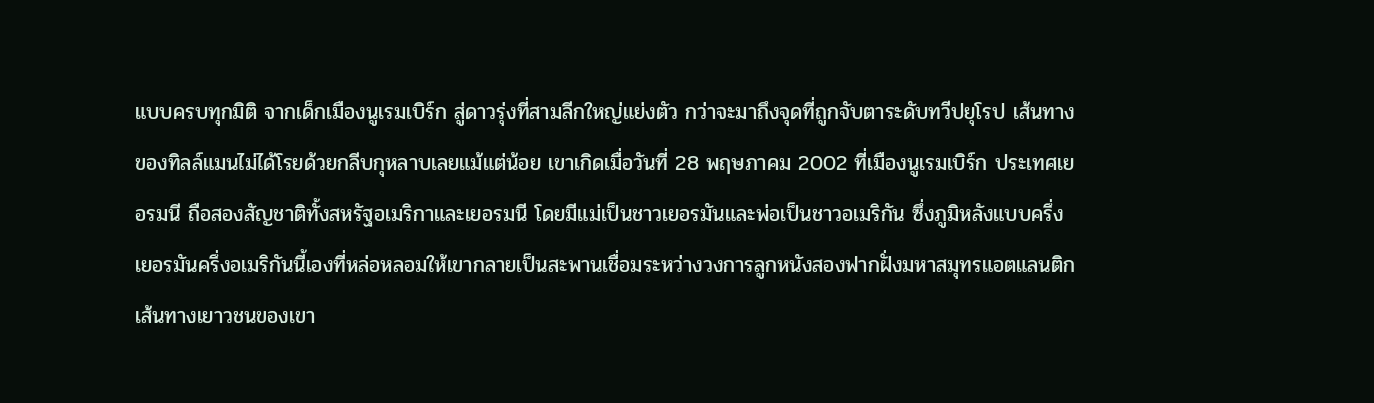แบบครบทุกมิติ จากเด็กเมืองนูเรมเบิร์ก สู่ดาวรุ่งที่สามลีกใหญ่แย่งตัว กว่าจะมาถึงจุดที่ถูกจับตาระดับทวีปยุโรป เส้นทางของทิลล์แมนไม่ได้โรยด้วยกลีบกุหลาบเลยแม้แต่น้อย เขาเกิดเมื่อวันที่ 28 พฤษภาคม 2002 ที่เมืองนูเรมเบิร์ก ประเทศเยอรมนี ถือสองสัญชาติทั้งสหรัฐอเมริกาและเยอรมนี โดยมีแม่เป็นชาวเยอรมันและพ่อเป็นชาวอเมริกัน ซึ่งภูมิหลังแบบครึ่งเยอรมันครึ่งอเมริกันนี้เองที่หล่อหลอมให้เขากลายเป็นสะพานเชื่อมระหว่างวงการลูกหนังสองฟากฝั่งมหาสมุทรแอตแลนติก เส้นทางเยาวชนของเขา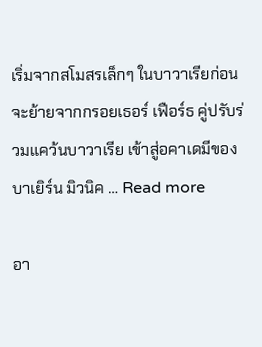เริ่มจากสโมสรเล็กๆ ในบาวาเรียก่อนจะย้ายจากกรอยเธอร์ เฟือร์ธ คู่ปรับร่วมแคว้นบาวาเรีย เข้าสู่อคาเดมีของบาเยิร์น มิวนิค … Read more

อา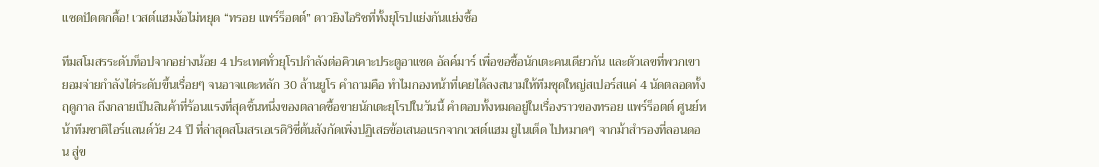แซดปัดตกดื้อ! เวสต์แฮมง้อไม่หยุด “ทรอย แพร์ร็อตต์” ดาวยิงไอริชที่ทั้งยุโรปแย่งกันแย่งซื้อ

ทีมสโมสรระดับท็อปจากอย่างน้อย 4 ประเทศทั่วยุโรปกำลังต่อคิวเคาะประตูอาแซด อัลค์มาร์ เพื่อขอซื้อนักเตะคนเดียวกัน และตัวเลขที่พวกเขายอมจ่ายกำลังไต่ระดับขึ้นเรื่อยๆ จนอาจแตะหลัก 30 ล้านยูโร คำถามคือ ทำไมกองหน้าที่เคยได้ลงสนามให้ทีมชุดใหญ่สเปอร์สแค่ 4 นัดตลอดทั้งฤดูกาล ถึงกลายเป็นสินค้าที่ร้อนแรงที่สุดชิ้นหนึ่งของตลาดซื้อขายนักเตะยุโรปในวันนี้ คำตอบทั้งหมดอยู่ในเรื่องราวของทรอย แพร์ร็อตต์ ศูนย์หน้าทีมชาติไอร์แลนด์วัย 24 ปี ที่ล่าสุดสโมสรเอเรดิวิซี่ต้นสังกัดเพิ่งปฏิเสธข้อเสนอแรกจากเวสต์แฮม ยูไนเต็ด ไปหมาดๆ จากม้าสำรองที่ลอนดอน สู่ข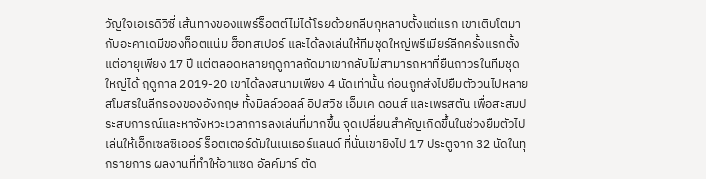วัญใจเอเรดิวิซี่ เส้นทางของแพร์ร็อตต์ไม่ได้โรยด้วยกลีบกุหลาบตั้งแต่แรก เขาเติบโตมากับอะคาเดมีของท็อตแน่ม ฮ็อทสเปอร์ และได้ลงเล่นให้ทีมชุดใหญ่พรีเมียร์ลีกครั้งแรกตั้งแต่อายุเพียง 17 ปี แต่ตลอดหลายฤดูกาลถัดมาเขากลับไม่สามารถหาที่ยืนถาวรในทีมชุดใหญ่ได้ ฤดูกาล 2019-20 เขาได้ลงสนามเพียง 4 นัดเท่านั้น ก่อนถูกส่งไปยืมตัววนไปหลายสโมสรในลีกรองของอังกฤษ ทั้งมิลล์วอลล์ อิปสวิช เอ็มเค ดอนส์ และเพรสตัน เพื่อสะสมประสบการณ์และหาจังหวะเวลาการลงเล่นที่มากขึ้น จุดเปลี่ยนสำคัญเกิดขึ้นในช่วงยืมตัวไปเล่นให้เอ็กเซลซิเออร์ ร็อตเตอร์ดัมในเนเธอร์แลนด์ ที่นั่นเขายิงไป 17 ประตูจาก 32 นัดในทุกรายการ ผลงานที่ทำให้อาแซด อัลค์มาร์ ตัด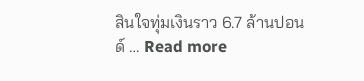สินใจทุ่มเงินราว 6.7 ล้านปอนด์ … Read more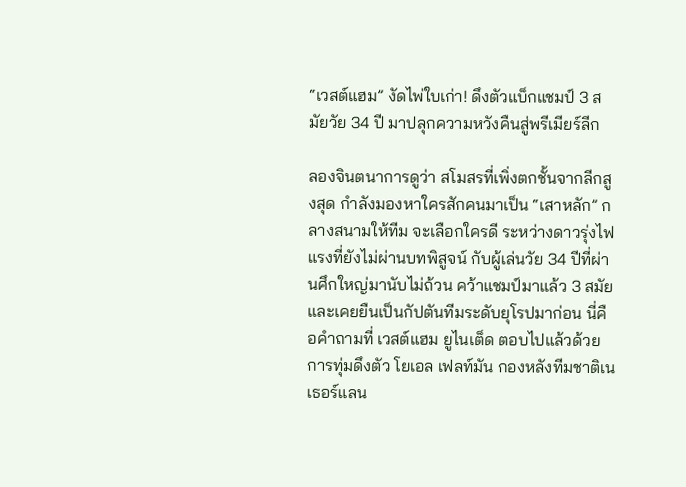“เวสต์แฮม” งัดไพ่ใบเก่า! ดึงตัวแบ็กแชมป์ 3 สมัยวัย 34 ปี มาปลุกความหวังคืนสู่พรีเมียร์ลีก

ลองจินตนาการดูว่า สโมสรที่เพิ่งตกชั้นจากลีกสูงสุด กำลังมองหาใครสักคนมาเป็น “เสาหลัก” กลางสนามให้ทีม จะเลือกใครดี ระหว่างดาวรุ่งไฟแรงที่ยังไม่ผ่านบทพิสูจน์ กับผู้เล่นวัย 34 ปีที่ผ่านศึกใหญ่มานับไม่ถ้วน คว้าแชมป์มาแล้ว 3 สมัย และเคยยืนเป็นกัปตันทีมระดับยุโรปมาก่อน นี่คือคำถามที่ เวสต์แฮม ยูไนเต็ด ตอบไปแล้วด้วยการทุ่มดึงตัว โยเอล เฟลท์มัน กองหลังทีมชาติเนเธอร์แลน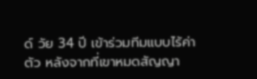ด์ วัย 34 ปี เข้าร่วมทีมแบบไร้ค่าตัว หลังจากที่เขาหมดสัญญา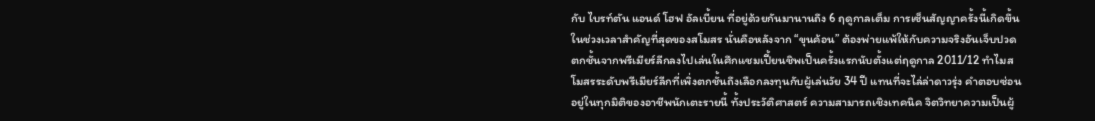กับ ไบรท์ตัน แอนด์ โฮฟ อัลเบี้ยน ที่อยู่ด้วยกันมานานถึง 6 ฤดูกาลเต็ม การเซ็นสัญญาครั้งนี้เกิดขึ้นในช่วงเวลาสำคัญที่สุดของสโมสร นั่นคือหลังจาก “ขุนค้อน” ต้องพ่ายแพ้ให้กับความจริงอันเจ็บปวด ตกชั้นจากพรีเมียร์ลีกลงไปเล่นในศึกแชมเปี้ยนชิพเป็นครั้งแรกนับตั้งแต่ฤดูกาล 2011/12 ทำไมสโมสรระดับพรีเมียร์ลีกที่เพิ่งตกชั้นถึงเลือกลงทุนกับผู้เล่นวัย 34 ปี แทนที่จะไล่ล่าดาวรุ่ง คำตอบซ่อนอยู่ในทุกมิติของอาชีพนักเตะรายนี้ ทั้งประวัติศาสตร์ ความสามารถเชิงเทคนิค จิตวิทยาความเป็นผู้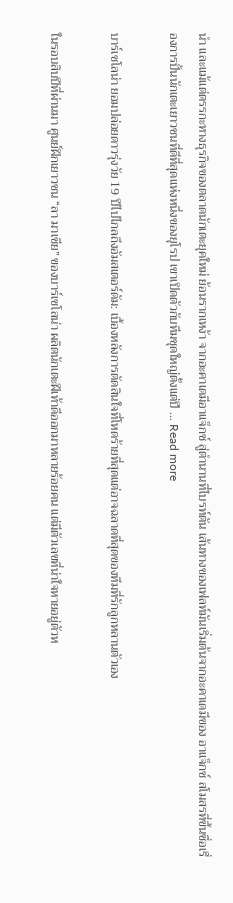นำ และแม้แต่ตรรกะทางธุรกิจของตลาดนักเตะยุคใหม่ ย้อนรากเหง้า จากอะคาเดมีอาแจ็กซ์ สู่ตำนานที่ไบรท์ตัน เส้นทางของเฟลท์มันเริ่มต้นจากอะคาเดมีของ อาแจ็กซ์ สโมสรที่ขึ้นชื่อเรื่องการปั้นนักเตะเยาวชนที่ดีที่สุดแห่งหนึ่งของยุโรป เขาเปิดตัวกับทีมชุดใหญ่ตั้งแต่ปี … Read more

บาร์เซโลน่า ยอมปล่อยดาวรุ่งวัย 19 ปีไปไกลถึงอัมสเตอร์ดัม: เบื้องหลังการตัดสินใจที่โหดร้ายที่สุดแต่อาจฉลาดที่สุดของทีมที่รักลูกหลานตัวเอง

ในรอบสิบปีที่ผ่านมา ศูนย์ฝึกเยาวชน “ลา มาเซีย” ของบาร์เซโลน่า ผลิตนักเตะฝีเท้าดีออกมาหลายร้อยคน แต่มีตัวเลขที่น่าใจหายอยู่ตัวห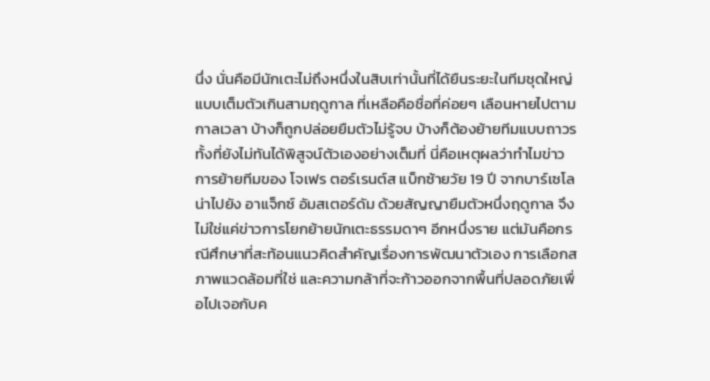นึ่ง นั่นคือมีนักเตะไม่ถึงหนึ่งในสิบเท่านั้นที่ได้ยืนระยะในทีมชุดใหญ่แบบเต็มตัวเกินสามฤดูกาล ที่เหลือคือชื่อที่ค่อยๆ เลือนหายไปตามกาลเวลา บ้างก็ถูกปล่อยยืมตัวไม่รู้จบ บ้างก็ต้องย้ายทีมแบบถาวรทั้งที่ยังไม่ทันได้พิสูจน์ตัวเองอย่างเต็มที่ นี่คือเหตุผลว่าทำไมข่าวการย้ายทีมของ โจเฟร ตอร์เรนต์ส แบ็กซ้ายวัย 19 ปี จากบาร์เซโลน่าไปยัง อาแจ็กซ์ อัมสเตอร์ดัม ด้วยสัญญายืมตัวหนึ่งฤดูกาล จึงไม่ใช่แค่ข่าวการโยกย้ายนักเตะธรรมดาๆ อีกหนึ่งราย แต่มันคือกรณีศึกษาที่สะท้อนแนวคิดสำคัญเรื่องการพัฒนาตัวเอง การเลือกสภาพแวดล้อมที่ใช่ และความกล้าที่จะก้าวออกจากพื้นที่ปลอดภัยเพื่อไปเจอกับค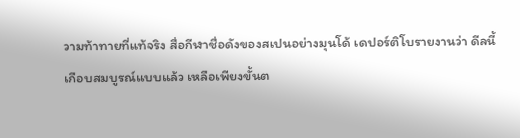วามท้าทายที่แท้จริง สื่อกีฬาชื่อดังของสเปนอย่างมุนโด้ เดปอร์ติโบรายงานว่า ดีลนี้เกือบสมบูรณ์แบบแล้ว เหลือเพียงขั้นต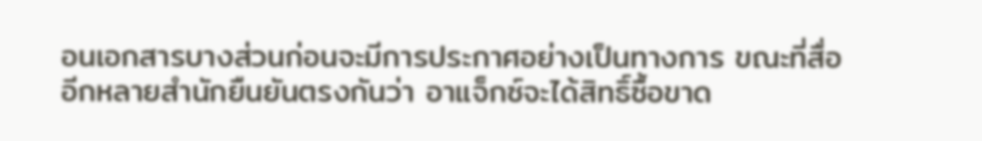อนเอกสารบางส่วนก่อนจะมีการประกาศอย่างเป็นทางการ ขณะที่สื่ออีกหลายสำนักยืนยันตรงกันว่า อาแจ็กซ์จะได้สิทธิ์ซื้อขาด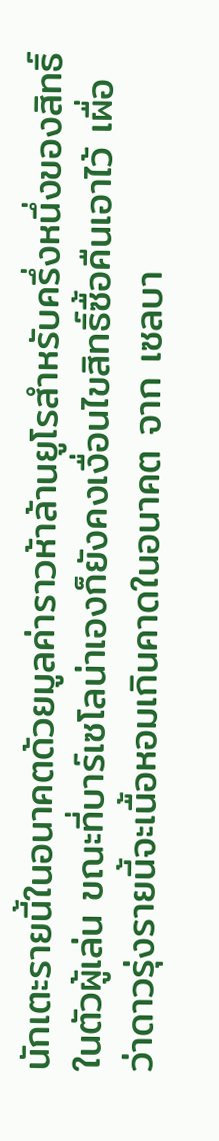นักเตะรายนี้ในอนาคตด้วยมูลค่าราวห้าล้านยูโรสำหรับครึ่งหนึ่งของสิทธิ์ในตัวผู้เล่น ขณะที่บาร์เซโลน่าเองก็ยังคงเงื่อนไขสิทธิ์ซื้อคืนเอาไว้ เผื่อว่าดาวรุ่งรายนี้จะเนื้อหอมเกินคาดในอนาคต จาก เซลบา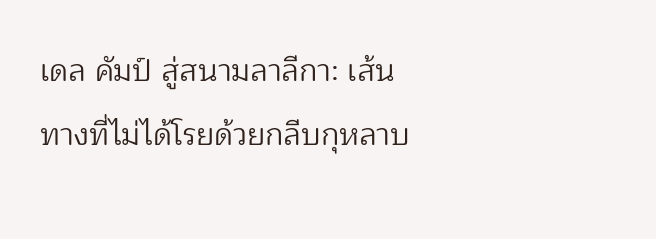เดล คัมป์ สู่สนามลาลีกา: เส้นทางที่ไม่ได้โรยด้วยกลีบกุหลาบ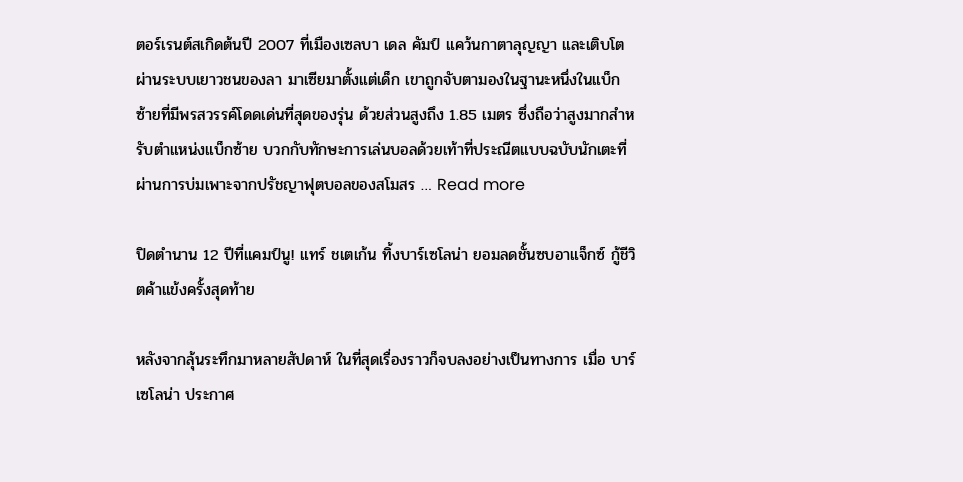ตอร์เรนต์สเกิดต้นปี 2007 ที่เมืองเซลบา เดล คัมป์ แคว้นกาตาลุญญา และเติบโตผ่านระบบเยาวชนของลา มาเซียมาตั้งแต่เด็ก เขาถูกจับตามองในฐานะหนึ่งในแบ็กซ้ายที่มีพรสวรรค์โดดเด่นที่สุดของรุ่น ด้วยส่วนสูงถึง 1.85 เมตร ซึ่งถือว่าสูงมากสำหรับตำแหน่งแบ็กซ้าย บวกกับทักษะการเล่นบอลด้วยเท้าที่ประณีตแบบฉบับนักเตะที่ผ่านการบ่มเพาะจากปรัชญาฟุตบอลของสโมสร … Read more

ปิดตำนาน 12 ปีที่แคมป์นู! แทร์ ชเตเก้น ทิ้งบาร์เซโลน่า ยอมลดชั้นซบอาแจ็กซ์ กู้ชีวิตค้าแข้งครั้งสุดท้าย

หลังจากลุ้นระทึกมาหลายสัปดาห์ ในที่สุดเรื่องราวก็จบลงอย่างเป็นทางการ เมื่อ บาร์เซโลน่า ประกาศ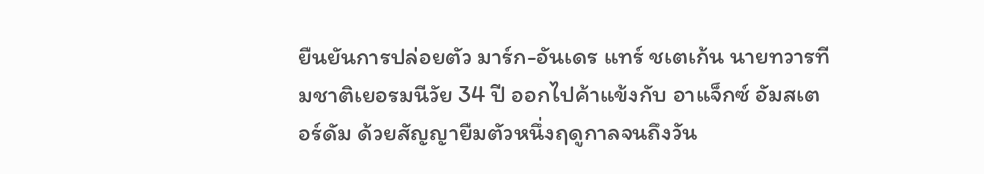ยืนยันการปล่อยตัว มาร์ก-อันเดร แทร์ ชเตเก้น นายทวารทีมชาติเยอรมนีวัย 34 ปี ออกไปค้าแข้งกับ อาแจ็กซ์ อัมสเตอร์ดัม ด้วยสัญญายืมตัวหนึ่งฤดูกาลจนถึงวัน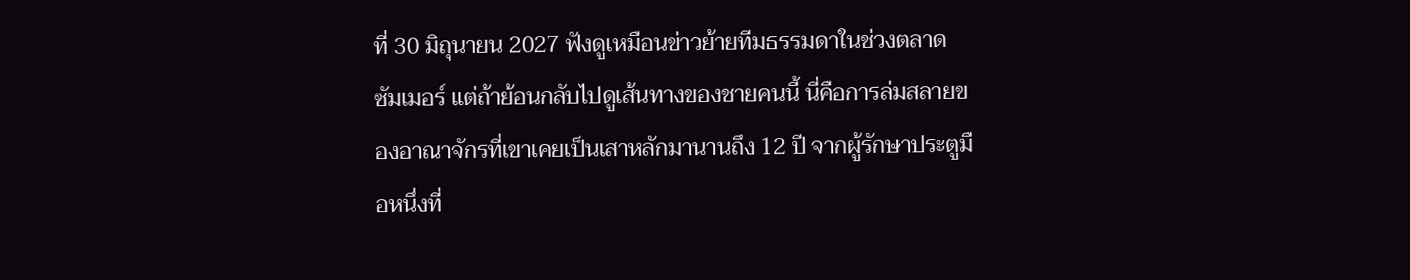ที่ 30 มิถุนายน 2027 ฟังดูเหมือนข่าวย้ายทีมธรรมดาในช่วงตลาดซัมเมอร์ แต่ถ้าย้อนกลับไปดูเส้นทางของชายคนนี้ นี่คือการล่มสลายของอาณาจักรที่เขาเคยเป็นเสาหลักมานานถึง 12 ปี จากผู้รักษาประตูมือหนึ่งที่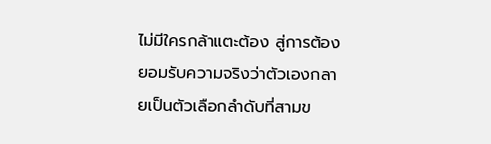ไม่มีใครกล้าแตะต้อง สู่การต้องยอมรับความจริงว่าตัวเองกลายเป็นตัวเลือกลำดับที่สามข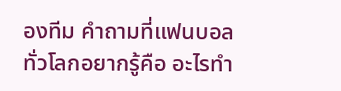องทีม คำถามที่แฟนบอลทั่วโลกอยากรู้คือ อะไรทำ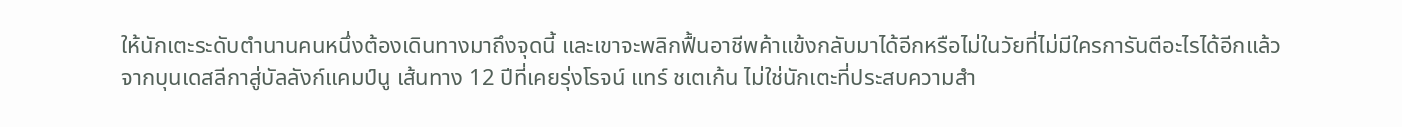ให้นักเตะระดับตำนานคนหนึ่งต้องเดินทางมาถึงจุดนี้ และเขาจะพลิกฟื้นอาชีพค้าแข้งกลับมาได้อีกหรือไม่ในวัยที่ไม่มีใครการันตีอะไรได้อีกแล้ว จากบุนเดสลีกาสู่บัลลังก์แคมป์นู เส้นทาง 12 ปีที่เคยรุ่งโรจน์ แทร์ ชเตเก้น ไม่ใช่นักเตะที่ประสบความสำ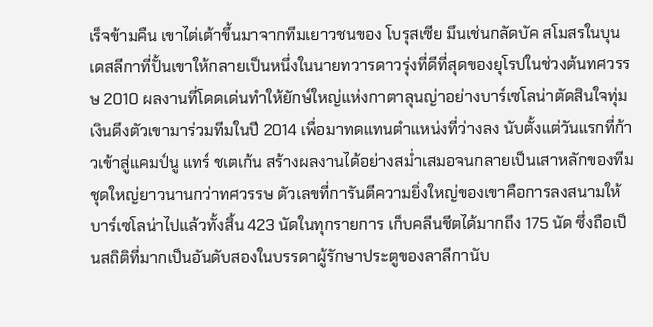เร็จข้ามคืน เขาไต่เต้าขึ้นมาจากทีมเยาวชนของ โบรุสเซีย มึนเช่นกลัดบัค สโมสรในบุนเดสลีกาที่ปั้นเขาให้กลายเป็นหนึ่งในนายทวารดาวรุ่งที่ดีที่สุดของยุโรปในช่วงต้นทศวรรษ 2010 ผลงานที่โดดเด่นทำให้ยักษ์ใหญ่แห่งกาตาลุนญ่าอย่างบาร์เซโลน่าตัดสินใจทุ่มเงินดึงตัวเขามาร่วมทีมในปี 2014 เพื่อมาทดแทนตำแหน่งที่ว่างลง นับตั้งแต่วันแรกที่ก้าวเข้าสู่แคมป์นู แทร์ ชเตเก้น สร้างผลงานได้อย่างสม่ำเสมอจนกลายเป็นเสาหลักของทีมชุดใหญ่ยาวนานกว่าทศวรรษ ตัวเลขที่การันตีความยิ่งใหญ่ของเขาคือการลงสนามให้บาร์เซโลน่าไปแล้วทั้งสิ้น 423 นัดในทุกรายการ เก็บคลีนชีตได้มากถึง 175 นัด ซึ่งถือเป็นสถิติที่มากเป็นอันดับสองในบรรดาผู้รักษาประตูของลาลีกานับ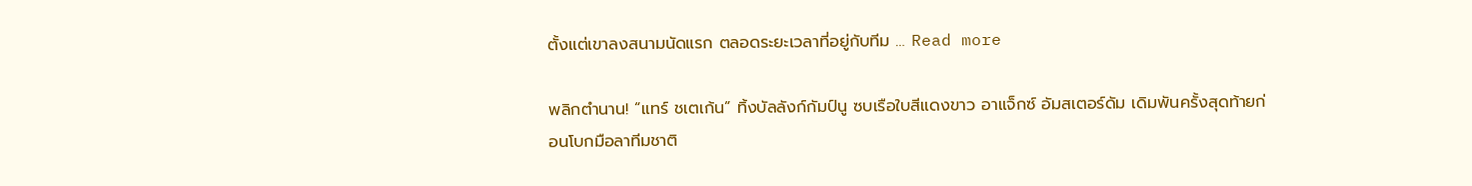ตั้งแต่เขาลงสนามนัดแรก ตลอดระยะเวลาที่อยู่กับทีม … Read more

พลิกตำนาน! “แทร์ ชเตเก้น” ทิ้งบัลลังก์กัมป์นู ซบเรือใบสีแดงขาว อาแจ็กซ์ อัมสเตอร์ดัม เดิมพันครั้งสุดท้ายก่อนโบกมือลาทีมชาติ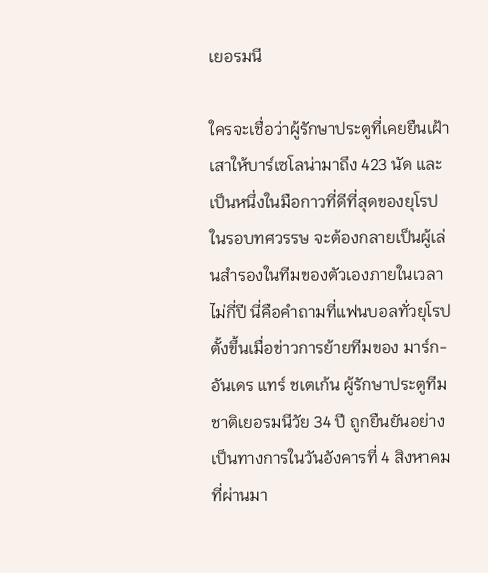เยอรมนี

ใครจะเชื่อว่าผู้รักษาประตูที่เคยยืนเฝ้าเสาให้บาร์เซโลน่ามาถึง 423 นัด และเป็นหนึ่งในมือกาวที่ดีที่สุดของยุโรปในรอบทศวรรษ จะต้องกลายเป็นผู้เล่นสำรองในทีมของตัวเองภายในเวลาไม่กี่ปี นี่คือคำถามที่แฟนบอลทั่วยุโรปตั้งขึ้นเมื่อข่าวการย้ายทีมของ มาร์ก-อันเดร แทร์ ชเตเก้น ผู้รักษาประตูทีมชาติเยอรมนีวัย 34 ปี ถูกยืนยันอย่างเป็นทางการในวันอังคารที่ 4 สิงหาคมที่ผ่านมา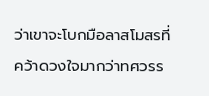ว่าเขาจะโบกมือลาสโมสรที่คว้าดวงใจมากว่าทศวรร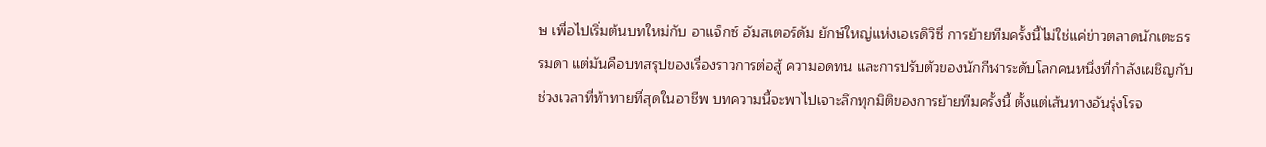ษ เพื่อไปเริ่มต้นบทใหม่กับ อาแจ็กซ์ อัมสเตอร์ดัม ยักษ์ใหญ่แห่งเอเรดิวิซี่ การย้ายทีมครั้งนี้ไม่ใช่แค่ข่าวตลาดนักเตะธรรมดา แต่มันคือบทสรุปของเรื่องราวการต่อสู้ ความอดทน และการปรับตัวของนักกีฬาระดับโลกคนหนึ่งที่กำลังเผชิญกับช่วงเวลาที่ท้าทายที่สุดในอาชีพ บทความนี้จะพาไปเจาะลึกทุกมิติของการย้ายทีมครั้งนี้ ตั้งแต่เส้นทางอันรุ่งโรจ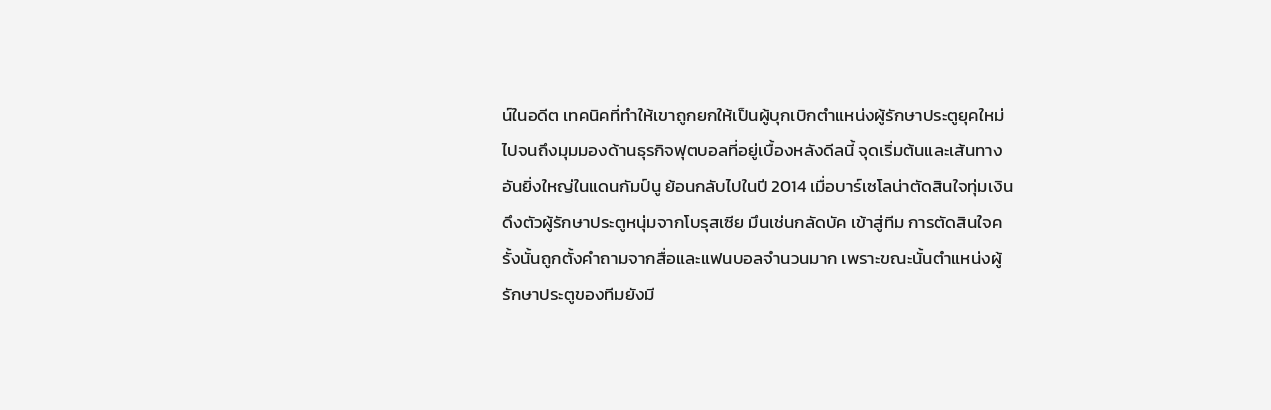น์ในอดีต เทคนิคที่ทำให้เขาถูกยกให้เป็นผู้บุกเบิกตำแหน่งผู้รักษาประตูยุคใหม่ ไปจนถึงมุมมองด้านธุรกิจฟุตบอลที่อยู่เบื้องหลังดีลนี้ จุดเริ่มต้นและเส้นทางอันยิ่งใหญ่ในแดนกัมป์นู ย้อนกลับไปในปี 2014 เมื่อบาร์เซโลน่าตัดสินใจทุ่มเงินดึงตัวผู้รักษาประตูหนุ่มจากโบรุสเซีย มึนเช่นกลัดบัค เข้าสู่ทีม การตัดสินใจครั้งนั้นถูกตั้งคำถามจากสื่อและแฟนบอลจำนวนมาก เพราะขณะนั้นตำแหน่งผู้รักษาประตูของทีมยังมี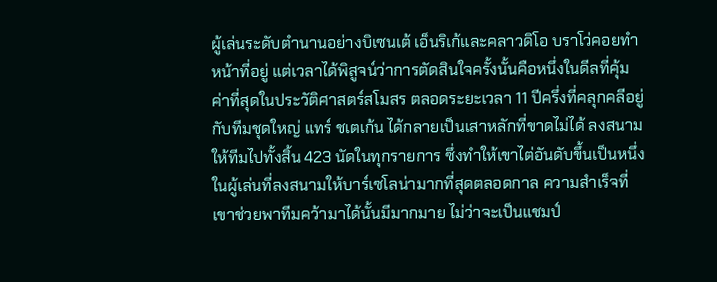ผู้เล่นระดับตำนานอย่างบิเซนเต้ เอ็นริเก้และคลาวดิโอ บราโว่คอยทำหน้าที่อยู่ แต่เวลาได้พิสูจน์ว่าการตัดสินใจครั้งนั้นคือหนึ่งในดีลที่คุ้มค่าที่สุดในประวัติศาสตร์สโมสร ตลอดระยะเวลา 11 ปีครึ่งที่คลุกคลีอยู่กับทีมชุดใหญ่ แทร์ ชเตเก้น ได้กลายเป็นเสาหลักที่ขาดไม่ได้ ลงสนามให้ทีมไปทั้งสิ้น 423 นัดในทุกรายการ ซึ่งทำให้เขาไต่อันดับขึ้นเป็นหนึ่งในผู้เล่นที่ลงสนามให้บาร์เซโลน่ามากที่สุดตลอดกาล ความสำเร็จที่เขาช่วยพาทีมคว้ามาได้นั้นมีมากมาย ไม่ว่าจะเป็นแชมป์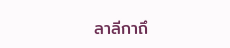ลาลีกาถึ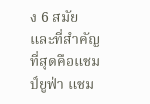ง 6 สมัย และที่สำคัญที่สุดคือแชมป์ยูฟ่า แชม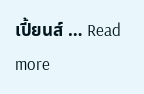เปี้ยนส์ … Read more